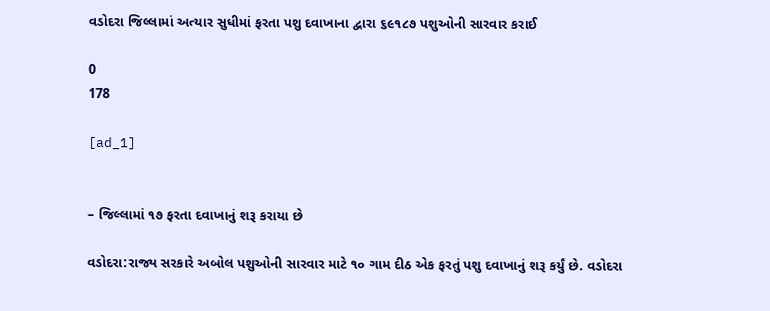વડોદરા જિલ્લામાં અત્યાર સુધીમાં ફરતા પશુ દવાખાના દ્વારા ૬૯૧૮૭ પશુઓની સારવાર કરાઈ

0
178

[ad_1]


– જિલ્લામાં ૧૭ ફરતા દવાખાનું શરૂ કરાયા છે

વડોદરા:રાજ્ય સરકારે અબોલ પશુઓની સારવાર માટે ૧૦ ગામ દીઠ એક ફરતું પશુ દવાખાનું શરૂ કર્યું છે. વડોદરા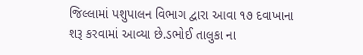જિલ્લામાં પશુપાલન વિભાગ દ્વારા આવા ૧૭ દવાખાના શરૂ કરવામાં આવ્યા છે.ડભોઈ તાલુકા ના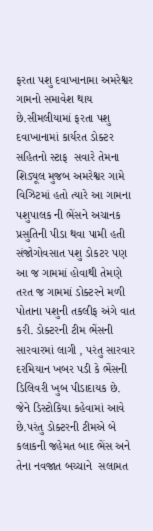ફરતા પશુ દવાખાનામા અમરેશ્વર ગામનો સમાવેશ થાય છે.સીમલીયામાં ફરતા પશુ દવાખાનામાં કાર્યરત ડોક્ટર સહિતનો સ્ટાફ  સવારે તેમના શિડ્યૂલ મુજબ અમરેશ્વર ગામે વિઝિટમાં હતો ત્યારે આ ગામના પશુપાલક ની ભેંસને અચાનક પ્રસુતિની પીડા થવા પામી હતી સંજોગોવસાત પશુ ડોકટર પણ આ જ ગામમાં હોવાથી તેમણે તરત જ ગામમાં ડોક્ટરને મળી પોતાના પશુની તકલીફ અંગે વાત કરી. ડોક્ટરની ટીમ ભેંસની સારવારમાં લાગી , પરંતુ સારવાર દરમિયાન ખબર પડી કે ભેંસની ડિલિવરી ખુબ પીડાદાયક છે. જેને ડિસ્ટોકિયા કહેવામાં આવે છે.પરંતુ ડોક્ટરની ટીમએ બે કલાકની જહેમત બાદ ભેંસ અને તેના નવજાત બચ્ચાને  સલામત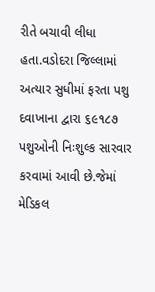રીતે બચાવી લીધા હતા.વડોદરા જિલ્લામાં અત્યાર સુધીમાં ફરતા પશુ દવાખાના દ્વારા ૬૯૧૮૭ પશુઓની નિઃશુલ્ક સારવાર કરવામાં આવી છે.જેમાં મેડિકલ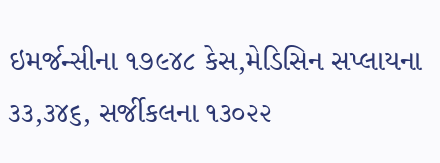ઇમર્જન્સીના ૧૭૯૪૮ કેસ,મેડિસિન સપ્લાયના ૩૩,૩૪૬, સર્જીકલના ૧૩૦૨૨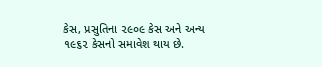કેસ, પ્રસુતિના ૨૯૦૯ કેસ અને અન્ય ૧૯૬૨ કેસનો સમાવેશ થાય છે.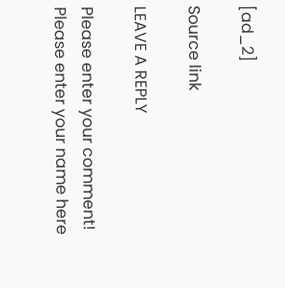[ad_2]

Source link

LEAVE A REPLY

Please enter your comment!
Please enter your name here